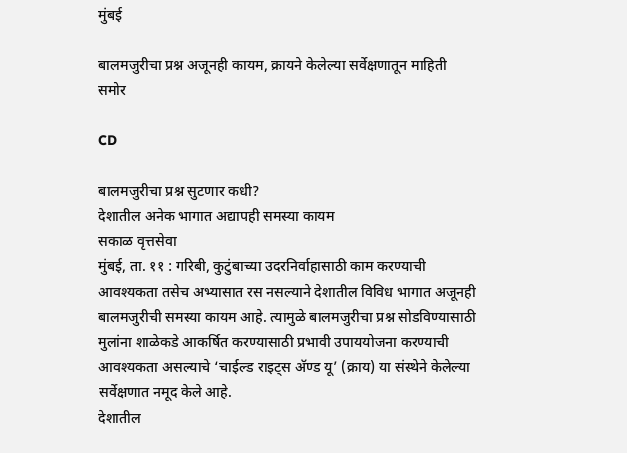मुंबई

बालमजुरीचा प्रश्न अजूनही कायम, क्रायने केलेल्या सर्वेक्षणातून माहिती समोर

CD

बालमजुरीचा प्रश्न सुटणार कधी?
देशातील अनेक भागात अद्यापही समस्या कायम
सकाळ वृत्तसेवा
मुंबई, ता. ११ : गरिबी, कुटुंबाच्या उदरनिर्वाहासाठी काम करण्याची आवश्यकता तसेच अभ्यासात रस नसल्याने देशातील विविध भागात अजूनही बालमजुरीची समस्या कायम आहे. त्यामुळे बालमजुरीचा प्रश्न सोडविण्यासाठी मुलांना शाळेकडे आकर्षित करण्यासाठी प्रभावी उपाययोजना करण्याची आवश्यकता असल्याचे ‘चाईल्ड राइट्स अ‍ॅण्ड यू’ (क्राय) या संस्थेने केलेल्या सर्वेक्षणात नमूद केले आहे.
देशातील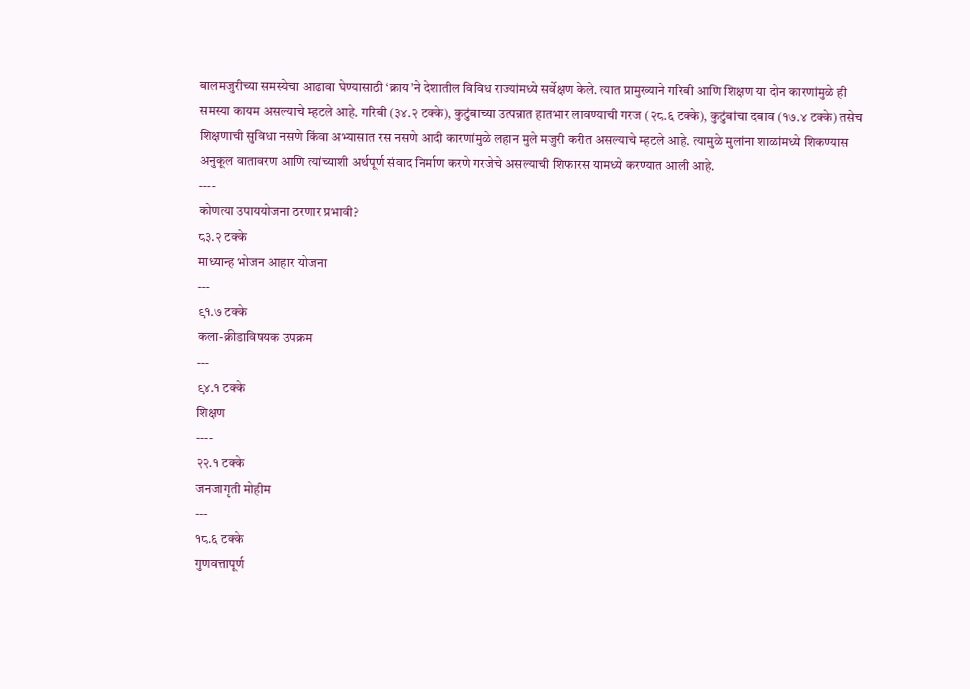बालमजुरीच्या समस्येचा आढावा घेण्यासाठी ‘क्राय’ने देशातील विविध राज्यांमध्ये सर्वेक्षण केले. त्यात प्रामुख्याने गरिबी आणि शिक्षण या दोन कारणांमुळे ही समस्या कायम असल्याचे म्हटले आहे. गरिबी (३४.२ टक्के), कुटुंबाच्या उत्पन्नात हातभार लावण्याची गरज (२८.६ टक्के), कुटुंबांचा दबाव (१७.४ टक्के) तसेच शिक्षणाची सुविधा नसणे किंवा अभ्यासात रस नसणे आदी कारणांमुळे लहान मुले मजुरी करीत असल्याचे म्हटले आहे. त्यामुळे मुलांना शाळांमध्ये शिकण्यास अनुकूल वातावरण आणि त्यांच्याशी अर्थपूर्ण संवाद निर्माण करणे गरजेचे असल्याची शिफारस यामध्ये करण्यात आली आहे.
----
कोणत्या उपाययोजना ठरणार प्रभावी?
८३.२ टक्के
माध्यान्ह भोजन आहार योजना
---
९१.७ टक्के
कला-क्रीडाविषयक उपक्रम
---
९४.१ टक्के
शिक्षण
----
२२.१ टक्के
जनजागृती मोहीम
---
१८.६ टक्के
गुणवत्तापूर्ण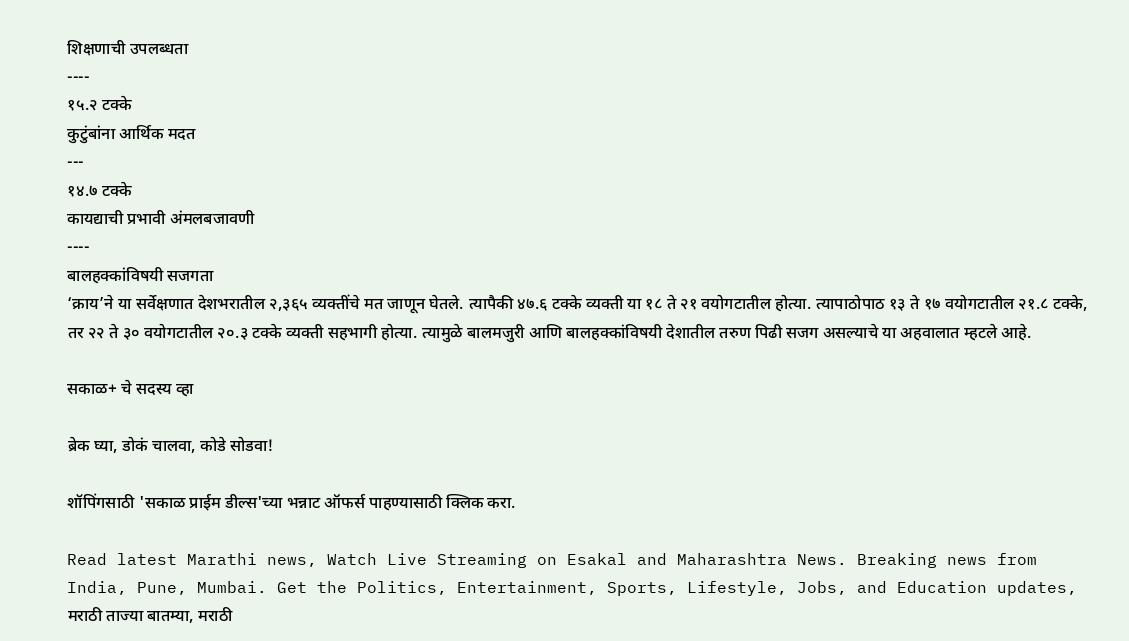शिक्षणाची उपलब्धता
----
१५.२ टक्के
कुटुंबांना आर्थिक मदत
---
१४.७ टक्के
कायद्याची प्रभावी अंमलबजावणी
----
बालहक्कांविषयी सजगता
‘क्राय’ने या सर्वेक्षणात देशभरातील २,३६५ व्यक्तींचे मत जाणून घेतले. त्यापैकी ४७.६ टक्के व्यक्ती या १८ ते २१ वयोगटातील होत्या. त्यापाठोपाठ १३ ते १७ वयोगटातील २१.८ टक्के, तर २२ ते ३० वयोगटातील २०.३ टक्के व्यक्ती सहभागी होत्या. त्यामुळे बालमजुरी आणि बालहक्कांविषयी देशातील तरुण पिढी सजग असल्याचे या अहवालात म्हटले आहे.

सकाळ+ चे सदस्य व्हा

ब्रेक घ्या, डोकं चालवा, कोडे सोडवा!

शॉपिंगसाठी 'सकाळ प्राईम डील्स'च्या भन्नाट ऑफर्स पाहण्यासाठी क्लिक करा.

Read latest Marathi news, Watch Live Streaming on Esakal and Maharashtra News. Breaking news from India, Pune, Mumbai. Get the Politics, Entertainment, Sports, Lifestyle, Jobs, and Education updates, मराठी ताज्या बातम्या, मराठी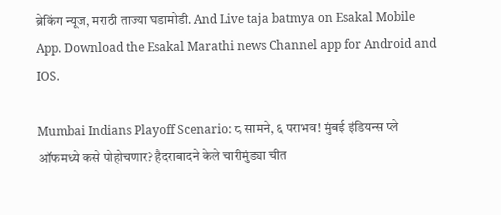ब्रेकिंग न्यूज, मराठी ताज्या घडामोडी. And Live taja batmya on Esakal Mobile App. Download the Esakal Marathi news Channel app for Android and IOS.

Mumbai Indians Playoff Scenario: ८ सामने, ६ पराभव! मुंबई इंडियन्स प्ले ऑफमध्ये कसे पोहोचणार? हैदराबादने केले चारीमुंड्या चीत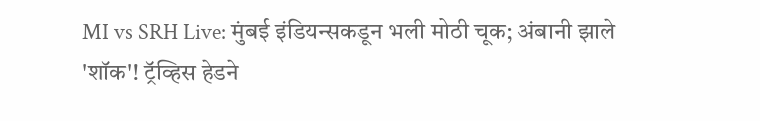MI vs SRH Live: मुंबई इंडियन्सकडून भली मोठी चूक; अंबानी झाले 'शॉक'! ट्रॅव्हिस हेडने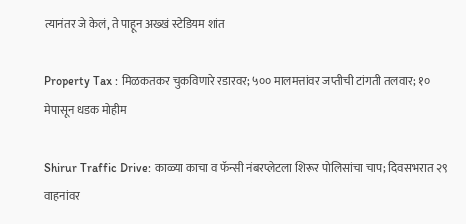त्यानंतर जे केलं, ते पाहून अख्खं स्टेडियम शांत

Property Tax : मिळकतकर चुकविणारे रडारवर; ५०० मालमत्तांवर जप्तीची टांगती तलवार; १० मेपासून धडक मोहीम

Shirur Traffic Drive: काळ्या काचा व फॅन्सी नंबरप्लेटला शिरूर पोलिसांचा चाप; दिवसभरात २९ वाहनांवर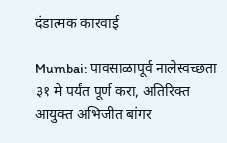दंडात्मक कारवाई

Mumbai: पावसाळापूर्व नालेस्वच्छता ३१ मे पर्यंत पूर्ण करा, अतिरिक्त आयुक्त अभिजीत बांगर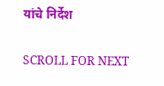यांचे निर्देश

SCROLL FOR NEXT